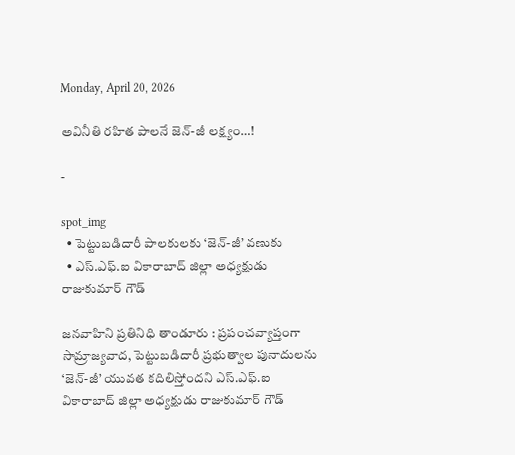Monday, April 20, 2026

అవినీతి రహిత పాలనే జెన్-జీ లక్ష్యం…!

-

spot_img
  • పెట్టుబడిదారీ పాలకులకు ‘జెన్-జీ’ వణుకు
  • ఎస్.ఎఫ్.ఐ వికారాబాద్ జిల్లా అధ్యక్షుడు రాజుకుమార్ గౌడ్

జనవాహిని ప్రతినిధి తాండూరు : ప్రపంచవ్యాప్తంగా సామ్రాజ్యవాద, పెట్టుబడిదారీ ప్రభుత్వాల పునాదులను ‘జెన్-జీ’ యువత కదిలిస్తోందని ఎస్.ఎఫ్.ఐ వికారాబాద్ జిల్లా అధ్యక్షుడు రాజుకుమార్ గౌడ్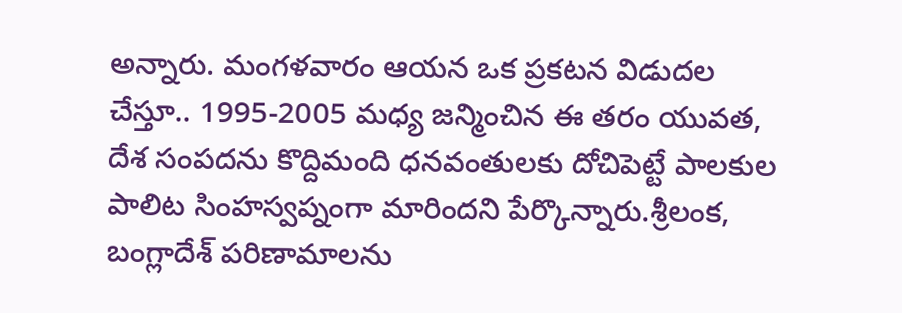అన్నారు. మంగళవారం ఆయన ఒక ప్రకటన విడుదల చేస్తూ.. 1995-2005 మధ్య జన్మించిన ఈ తరం యువత, దేశ సంపదను కొద్దిమంది ధనవంతులకు దోచిపెట్టే పాలకుల పాలిట సింహస్వప్నంగా మారిందని పేర్కొన్నారు.శ్రీలంక, బంగ్లాదేశ్ పరిణామాలను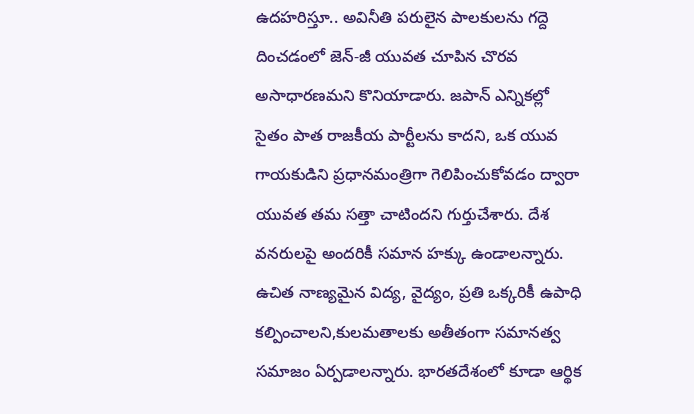ఉదహరిస్తూ.. అవినీతి పరులైన పాలకులను గద్దె దించడంలో జెన్-జీ యువత చూపిన చొరవ అసాధారణమని కొనియాడారు. జపాన్ ఎన్నికల్లో సైతం పాత రాజకీయ పార్టీలను కాదని, ఒక యువ గాయకుడిని ప్రధానమంత్రిగా గెలిపించుకోవడం ద్వారా యువత తమ సత్తా చాటిందని గుర్తుచేశారు. దేశ వనరులపై అందరికీ సమాన హక్కు ఉండాలన్నారు. ఉచిత నాణ్యమైన విద్య, వైద్యం, ప్రతి ఒక్కరికీ ఉపాధి కల్పించాలని,కులమతాలకు అతీతంగా సమానత్వ సమాజం ఏర్పడాలన్నారు. భారతదేశంలో కూడా ఆర్థిక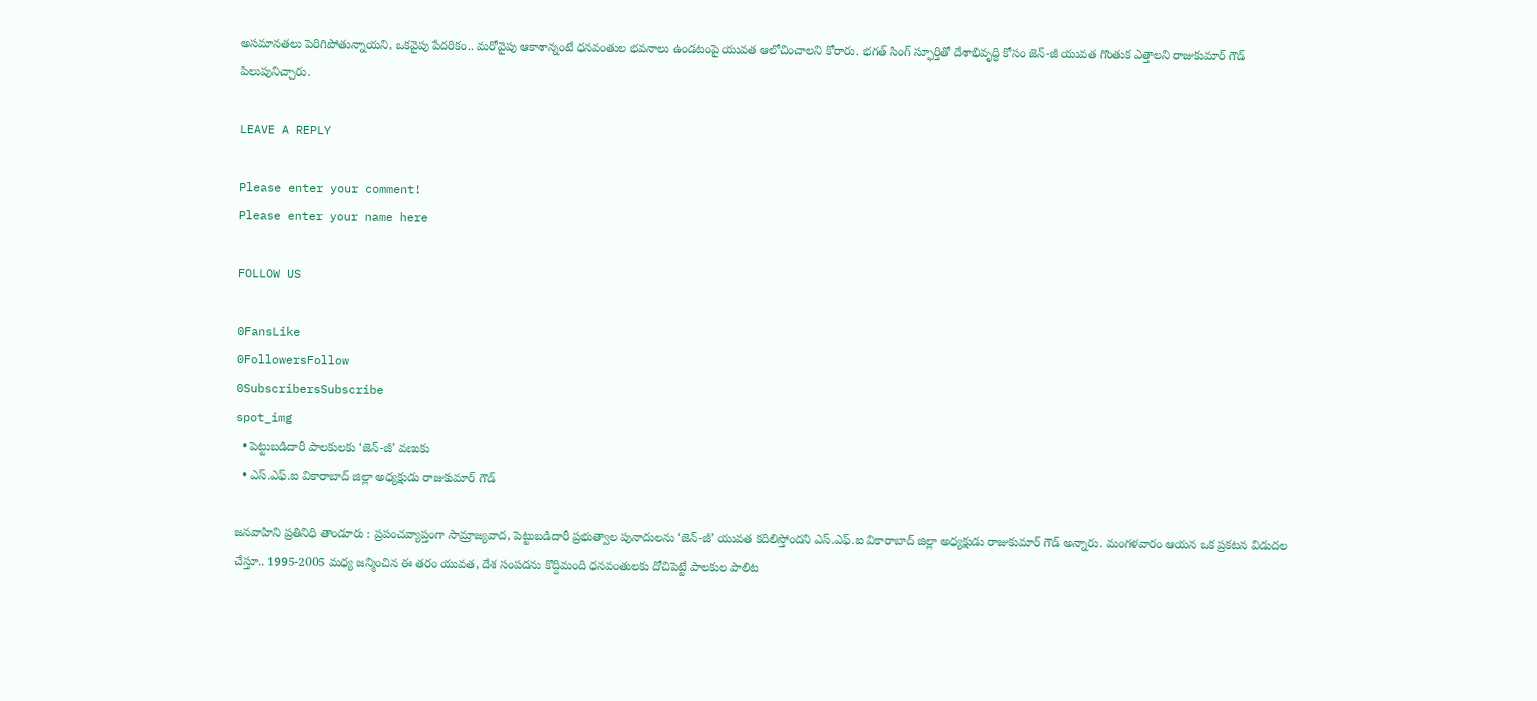అసమానతలు పెరిగిపోతున్నాయని, ఒకవైపు పేదరికం.. మరోవైపు ఆకాశాన్నంటే ధనవంతుల భవనాలు ఉండటంపై యువత ఆలోచించాలని కోరారు. భగత్ సింగ్ స్ఫూర్తితో దేశాభివృద్ధి కోసం జెన్-జీ యువత గొంతుక ఎత్తాలని రాజుకుమార్ గౌడ్ పిలుపునిచ్చారు.

LEAVE A REPLY

Please enter your comment!
Please enter your name here

FOLLOW US

0FansLike
0FollowersFollow
0SubscribersSubscribe
spot_img
  • పెట్టుబడిదారీ పాలకులకు ‘జెన్-జీ’ వణుకు
  • ఎస్.ఎఫ్.ఐ వికారాబాద్ జిల్లా అధ్యక్షుడు రాజుకుమార్ గౌడ్

జనవాహిని ప్రతినిధి తాండూరు : ప్రపంచవ్యాప్తంగా సామ్రాజ్యవాద, పెట్టుబడిదారీ ప్రభుత్వాల పునాదులను ‘జెన్-జీ’ యువత కదిలిస్తోందని ఎస్.ఎఫ్.ఐ వికారాబాద్ జిల్లా అధ్యక్షుడు రాజుకుమార్ గౌడ్ అన్నారు. మంగళవారం ఆయన ఒక ప్రకటన విడుదల చేస్తూ.. 1995-2005 మధ్య జన్మించిన ఈ తరం యువత, దేశ సంపదను కొద్దిమంది ధనవంతులకు దోచిపెట్టే పాలకుల పాలిట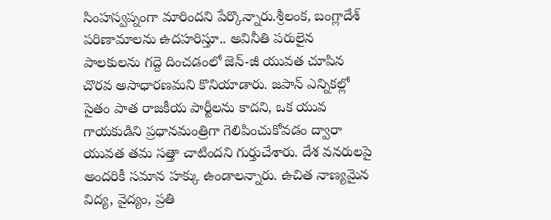సింహస్వప్నంగా మారిందని పేర్కొన్నారు.శ్రీలంక, బంగ్లాదేశ్ పరిణామాలను ఉదహరిస్తూ.. అవినీతి పరులైన పాలకులను గద్దె దించడంలో జెన్-జీ యువత చూపిన చొరవ అసాధారణమని కొనియాడారు. జపాన్ ఎన్నికల్లో సైతం పాత రాజకీయ పార్టీలను కాదని, ఒక యువ గాయకుడిని ప్రధానమంత్రిగా గెలిపించుకోవడం ద్వారా యువత తమ సత్తా చాటిందని గుర్తుచేశారు. దేశ వనరులపై అందరికీ సమాన హక్కు ఉండాలన్నారు. ఉచిత నాణ్యమైన విద్య, వైద్యం, ప్రతి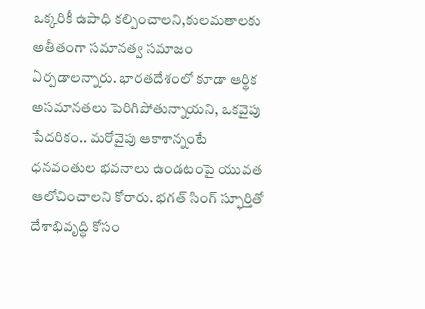ఒక్కరికీ ఉపాధి కల్పించాలని,కులమతాలకు అతీతంగా సమానత్వ సమాజం ఏర్పడాలన్నారు. భారతదేశంలో కూడా ఆర్థిక అసమానతలు పెరిగిపోతున్నాయని, ఒకవైపు పేదరికం.. మరోవైపు ఆకాశాన్నంటే ధనవంతుల భవనాలు ఉండటంపై యువత ఆలోచించాలని కోరారు. భగత్ సింగ్ స్ఫూర్తితో దేశాభివృద్ధి కోసం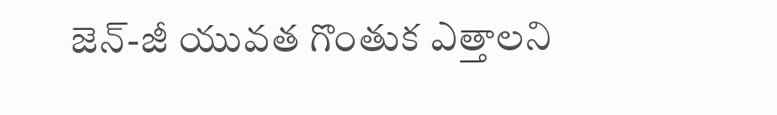జెన్-జీ యువత గొంతుక ఎత్తాలని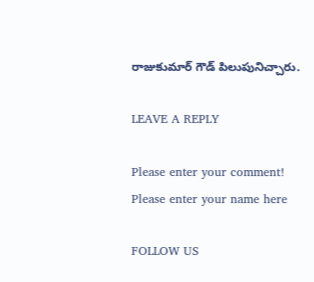రాజుకుమార్ గౌడ్ పిలుపునిచ్చారు.

LEAVE A REPLY

Please enter your comment!
Please enter your name here

FOLLOW US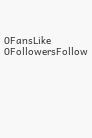0FansLike
0FollowersFollow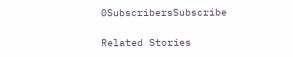0SubscribersSubscribe

Related Stories